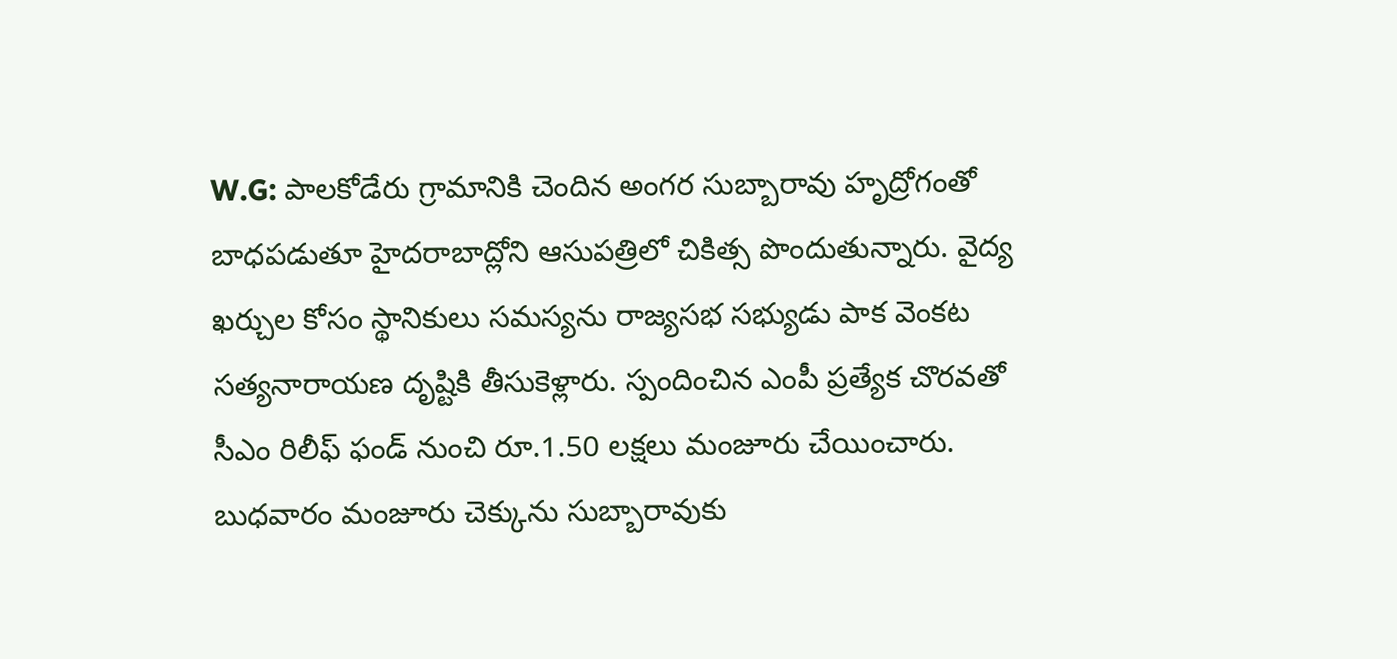W.G: పాలకోడేరు గ్రామానికి చెందిన అంగర సుబ్బారావు హృద్రోగంతో బాధపడుతూ హైదరాబాద్లోని ఆసుపత్రిలో చికిత్స పొందుతున్నారు. వైద్య ఖర్చుల కోసం స్థానికులు సమస్యను రాజ్యసభ సభ్యుడు పాక వెంకట సత్యనారాయణ దృష్టికి తీసుకెళ్లారు. స్పందించిన ఎంపీ ప్రత్యేక చొరవతో సీఎం రిలీఫ్ ఫండ్ నుంచి రూ.1.50 లక్షలు మంజూరు చేయించారు. బుధవారం మంజూరు చెక్కును సుబ్బారావుకు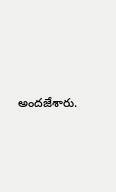అందజేశారు.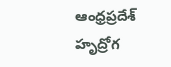ఆంధ్రప్రదేశ్
హృద్రోగ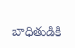బాధితుడికి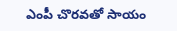ఎంపీ చొరవతో సాయం